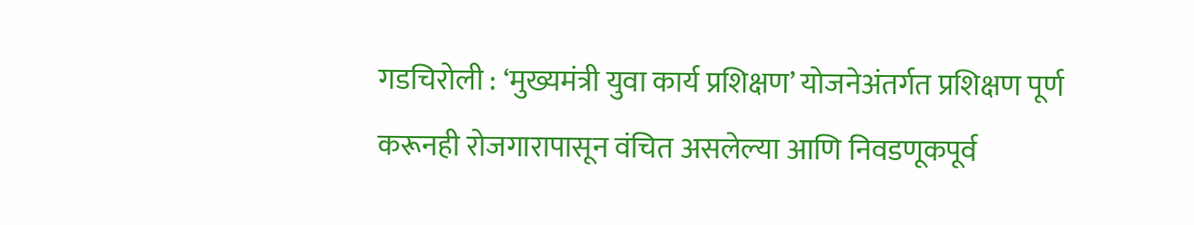गडचिरोली : ‘मुख्यमंत्री युवा कार्य प्रशिक्षण’ योजनेअंतर्गत प्रशिक्षण पूर्ण करूनही रोजगारापासून वंचित असलेल्या आणि निवडणूकपूर्व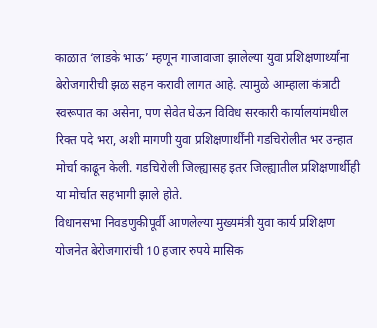काळात ‘लाडके भाऊ’ म्हणून गाजावाजा झालेल्या युवा प्रशिक्षणार्थ्यांना बेरोजगारीची झळ सहन करावी लागत आहे. त्यामुळे आम्हाला कंत्राटी स्वरूपात का असेना, पण सेवेत घेऊन विविध सरकारी कार्यालयांमधील रिक्त पदे भरा, अशी मागणी युवा प्रशिक्षणार्थींनी गडचिरोलीत भर उन्हात मोर्चा काढून केली. गडचिरोली जिल्ह्यासह इतर जिल्ह्यातील प्रशिक्षणार्थीही या मोर्चात सहभागी झाले होते.
विधानसभा निवडणुकीपूर्वी आणलेल्या मुख्यमंत्री युवा कार्य प्रशिक्षण योजनेत बेरोजगारांची 10 हजार रुपये मासिक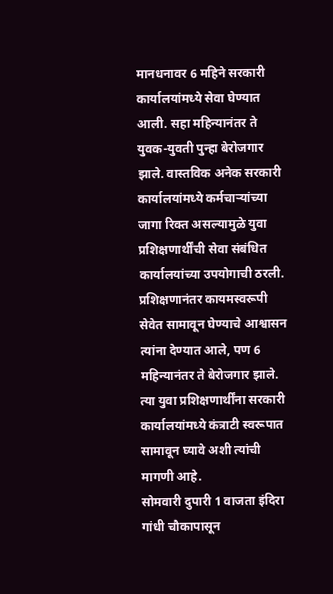मानधनावर 6 महिने सरकारी कार्यालयांमध्ये सेवा घेण्यात आली. सहा महिन्यानंतर ते युवक-युवती पुन्हा बेरोजगार झाले. वास्तविक अनेक सरकारी कार्यालयांमध्ये कर्मचाऱ्यांच्या जागा रिक्त असल्यामुळे युवा प्रशिक्षणार्थींची सेवा संबंधित कार्यालयांच्या उपयोगाची ठरली. प्रशिक्षणानंतर कायमस्वरूपी सेवेत सामावून घेण्याचे आश्वासन त्यांना देण्यात आले, पण 6 महिन्यानंतर ते बेरोजगार झाले. त्या युवा प्रशिक्षणार्थींना सरकारी कार्यालयांमध्ये कंत्राटी स्वरूपात सामावून घ्यावे अशी त्यांची मागणी आहे.
सोमवारी दुपारी 1 वाजता इंदिरा गांधी चौकापासून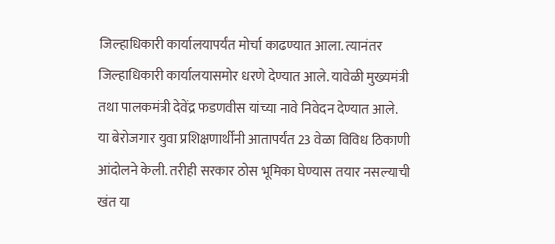जिल्हाधिकारी कार्यालयापर्यंत मोर्चा काढण्यात आला. त्यानंतर जिल्हाधिकारी कार्यालयासमोर धरणे देण्यात आले. यावेळी मुख्यमंत्री तथा पालकमंत्री देवेंद्र फडणवीस यांच्या नावे निवेदन देण्यात आले.
या बेरोजगार युवा प्रशिक्षणार्थींनी आतापर्यंत 23 वेळा विविध ठिकाणी आंदोलने केली. तरीही सरकार ठोस भूमिका घेण्यास तयार नसल्याची खंत या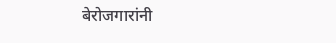बेरोजगारांनी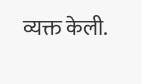व्यक्त केली.